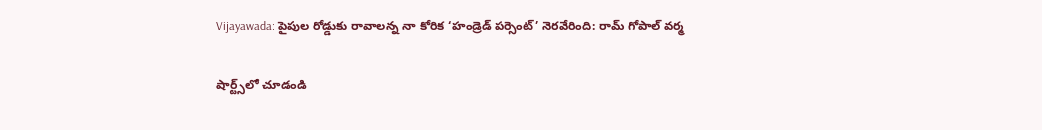Vijayawada: పైపుల రోడ్డుకు రావాలన్న నా కోరిక ‘హండ్రెడ్ పర్సెంట్’ నెరవేరింది: రామ్ గోపాల్ వర్మ

షార్ట్స్‌లో చూడండి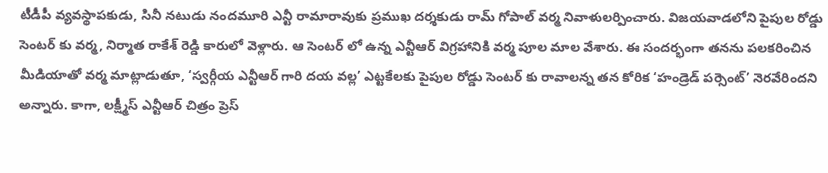టీడీపీ వ్యవస్థాపకుడు, సినీ నటుడు నందమూరి ఎన్టీ రామారావుకు ప్రముఖ దర్శకుడు రామ్ గోపాల్ వర్మ నివాళులర్పించారు. విజయవాడలోని పైపుల రోడ్డు సెంటర్ కు వర్మ, నిర్మాత రాకేశ్ రెడ్డి కారులో వెళ్లారు. ఆ సెంటర్ లో ఉన్న ఎన్టీఆర్ విగ్రహానికి వర్మ పూల మాల వేశారు. ఈ సందర్భంగా తనను పలకరించిన మీడియాతో వర్మ మాట్లాడుతూ, ‘స్వర్గీయ ఎన్టీఆర్ గారి దయ వల్ల’ ఎట్టకేలకు పైపుల రోడ్డు సెంటర్ కు రావాలన్న తన కోరిక ‘హండ్రెడ్ పర్సెంట్’ నెరవేరిందని అన్నారు. కాగా, లక్ష్మీస్ ఎన్టీఆర్ చిత్రం ప్రెస్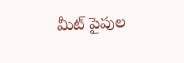మీట్ పైపుల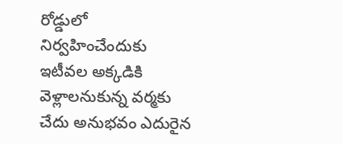రోడ్డులో నిర్వహించేందుకు ఇటీవల అక్కడికి వెళ్లాలనుకున్న వర్మకు చేదు అనుభవం ఎదురైన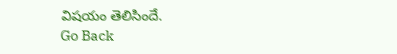విషయం తెలిసిందే.
Go Back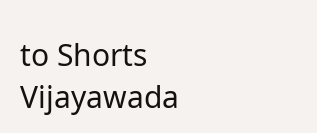to Shorts
Vijayawada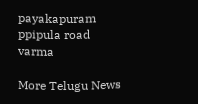payakapuram
ppipula road
varma

More Telugu News